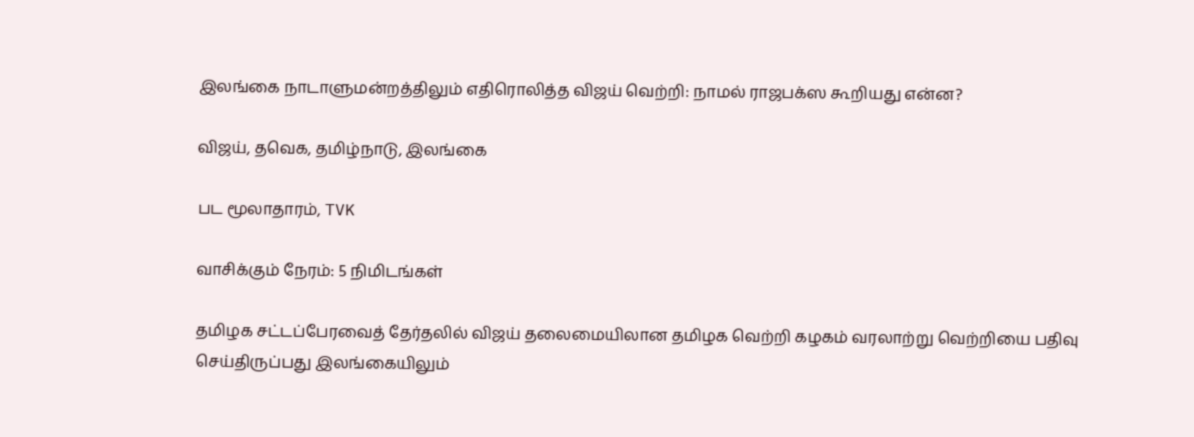இலங்கை நாடாளுமன்றத்திலும் எதிரொலித்த விஜய் வெற்றி: நாமல் ராஜபக்ஸ கூறியது என்ன?

விஜய், தவெக, தமிழ்நாடு, இலங்கை

பட மூலாதாரம், TVK

வாசிக்கும் நேரம்: 5 நிமிடங்கள்

தமிழக சட்டப்பேரவைத் தேர்தலில் விஜய் தலைமையிலான தமிழக வெற்றி கழகம் வரலாற்று வெற்றியை பதிவு செய்திருப்பது இலங்கையிலும்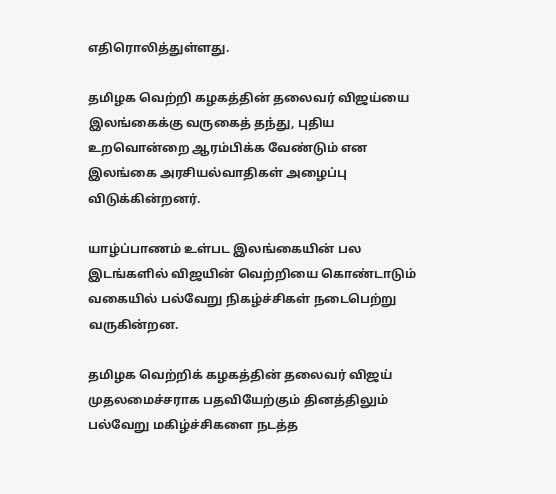எதிரொலித்துள்ளது.

தமிழக வெற்றி கழகத்தின் தலைவர் விஜய்யை இலங்கைக்கு வருகைத் தந்து, புதிய உறவொன்றை ஆரம்பிக்க வேண்டும் என இலங்கை அரசியல்வாதிகள் அழைப்பு விடுக்கின்றனர்.

யாழ்ப்பாணம் உள்பட இலங்கையின் பல இடங்களில் விஜயின் வெற்றியை கொண்டாடும் வகையில் பல்வேறு நிகழ்ச்சிகள் நடைபெற்று வருகின்றன.

தமிழக வெற்றிக் கழகத்தின் தலைவர் விஜய் முதலமைச்சராக பதவியேற்கும் தினத்திலும் பல்வேறு மகிழ்ச்சிகளை நடத்த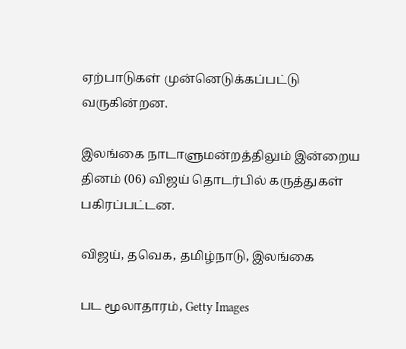ஏற்பாடுகள் முன்னெடுக்கப்பட்டு வருகின்றன.

இலங்கை நாடாளுமன்றத்திலும் இன்றைய தினம் (06) விஜய் தொடர்பில் கருத்துகள் பகிரப்பட்டன.

விஜய், தவெக, தமிழ்நாடு, இலங்கை

பட மூலாதாரம், Getty Images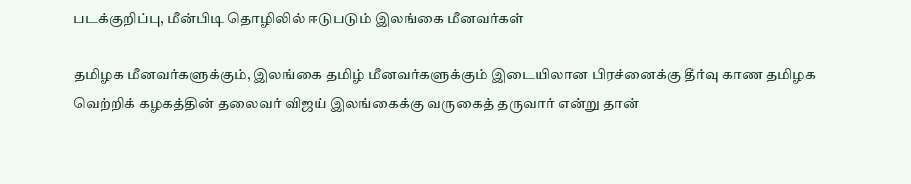படக்குறிப்பு, மீன்பிடி தொழிலில் ஈடுபடும் இலங்கை மீனவர்கள்

தமிழக மீனவர்களுக்கும், இலங்கை தமிழ் மீனவர்களுக்கும் இடையிலான பிரச்னைக்கு தீர்வு காண தமிழக வெற்றிக் கழகத்தின் தலைவர் விஜய் இலங்கைக்கு வருகைத் தருவார் என்று தான்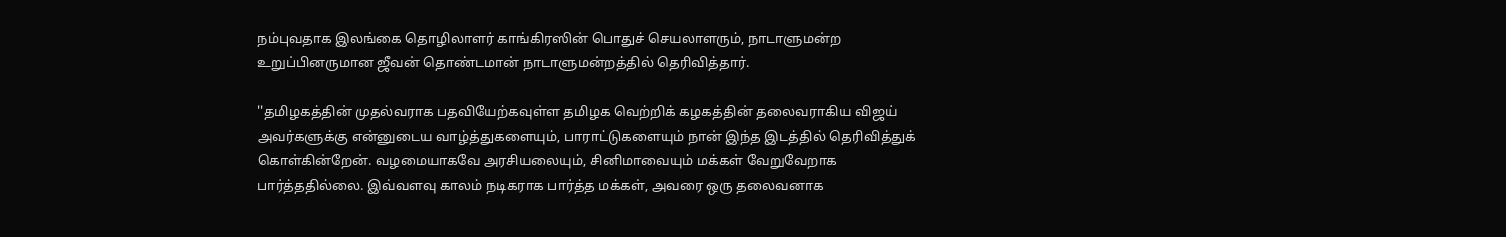நம்புவதாக இலங்கை தொழிலாளர் காங்கிரஸின் பொதுச் செயலாளரும், நாடாளுமன்ற உறுப்பினருமான ஜீவன் தொண்டமான் நாடாளுமன்றத்தில் தெரிவித்தார்.

''தமிழகத்தின் முதல்வராக பதவியேற்கவுள்ள தமிழக வெற்றிக் கழகத்தின் தலைவராகிய விஜய் அவர்களுக்கு என்னுடைய வாழ்த்துகளையும், பாராட்டுகளையும் நான் இந்த இடத்தில் தெரிவித்துக் கொள்கின்றேன். வழமையாகவே அரசியலையும், சினிமாவையும் மக்கள் வேறுவேறாக பார்த்ததில்லை. இவ்வளவு காலம் நடிகராக பார்த்த மக்கள், அவரை ஒரு தலைவனாக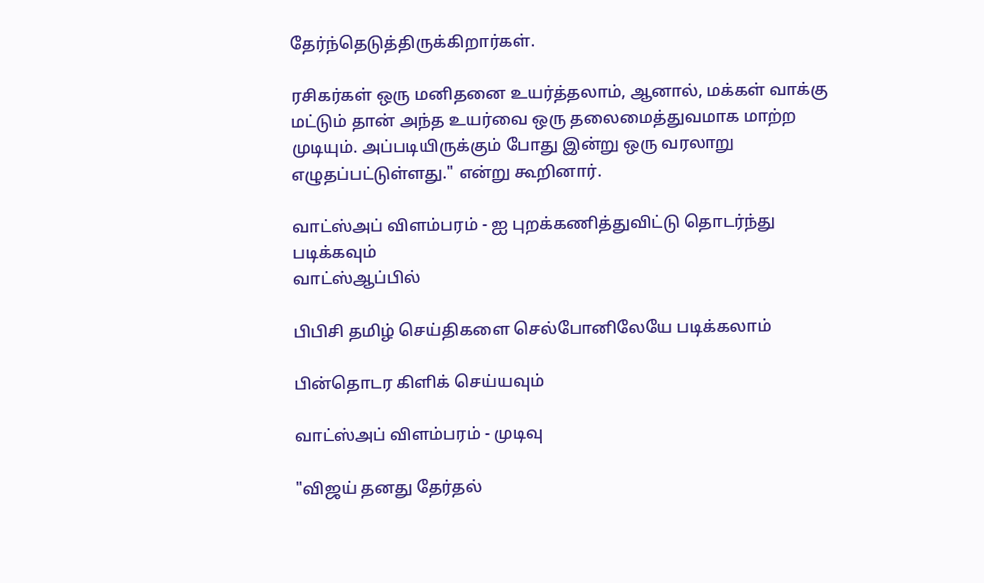தேர்ந்தெடுத்திருக்கிறார்கள்.

ரசிகர்கள் ஒரு மனிதனை உயர்த்தலாம், ஆனால், மக்கள் வாக்கு மட்டும் தான் அந்த உயர்வை ஒரு தலைமைத்துவமாக மாற்ற முடியும். அப்படியிருக்கும் போது இன்று ஒரு வரலாறு எழுதப்பட்டுள்ளது." என்று கூறினார்.

வாட்ஸ்அப் விளம்பரம் - ஐ புறக்கணித்துவிட்டு தொடர்ந்து படிக்கவும்
வாட்ஸ்ஆப்பில்

பிபிசி தமிழ் செய்திகளை செல்போனிலேயே படிக்கலாம்

பின்தொடர கிளிக் செய்யவும்

வாட்ஸ்அப் விளம்பரம் - முடிவு

"விஜய் தனது தேர்தல்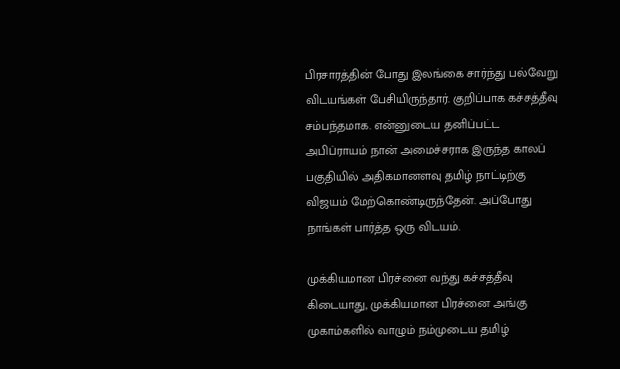பிரசாரத்தின் போது இலங்கை சார்ந்து பல்வேறு விடயங்கள் பேசியிருந்தார். குறிப்பாக கச்சத்தீவு சம்பந்தமாக. என்னுடைய தனிப்பட்ட அபிப்ராயம் நான் அமைச்சராக இருந்த காலப் பகுதியில் அதிகமானளவு தமிழ் நாட்டிற்கு விஜயம் மேற்கொண்டிருந்தேன். அப்போது நாங்கள் பார்த்த ஒரு விடயம்.

முக்கியமான பிரச்னை வந்து கச்சத்தீவு கிடையாது, முக்கியமான பிரச்னை அங்கு முகாம்களில் வாழும் நம்முடைய தமிழ்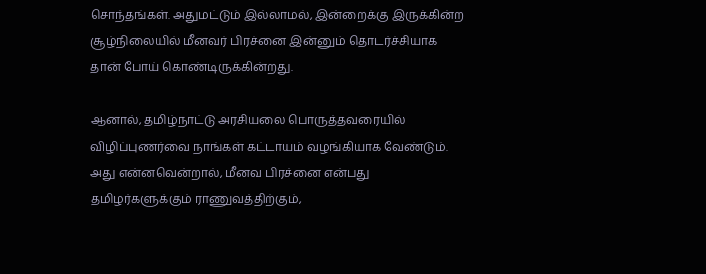சொந்தங்கள். அதுமட்டும் இல்லாமல், இன்றைக்கு இருக்கின்ற சூழ்நிலையில் மீனவர் பிரச்னை இன்னும் தொடர்ச்சியாக தான் போய் கொண்டிருக்கின்றது.

ஆனால், தமிழ்நாட்டு அரசியலை பொருத்தவரையில் விழிப்புணர்வை நாங்கள் கட்டாயம் வழங்கியாக வேண்டும். அது என்னவென்றால், மீனவ பிரச்னை என்பது தமிழர்களுக்கும் ராணுவத்திற்கும்,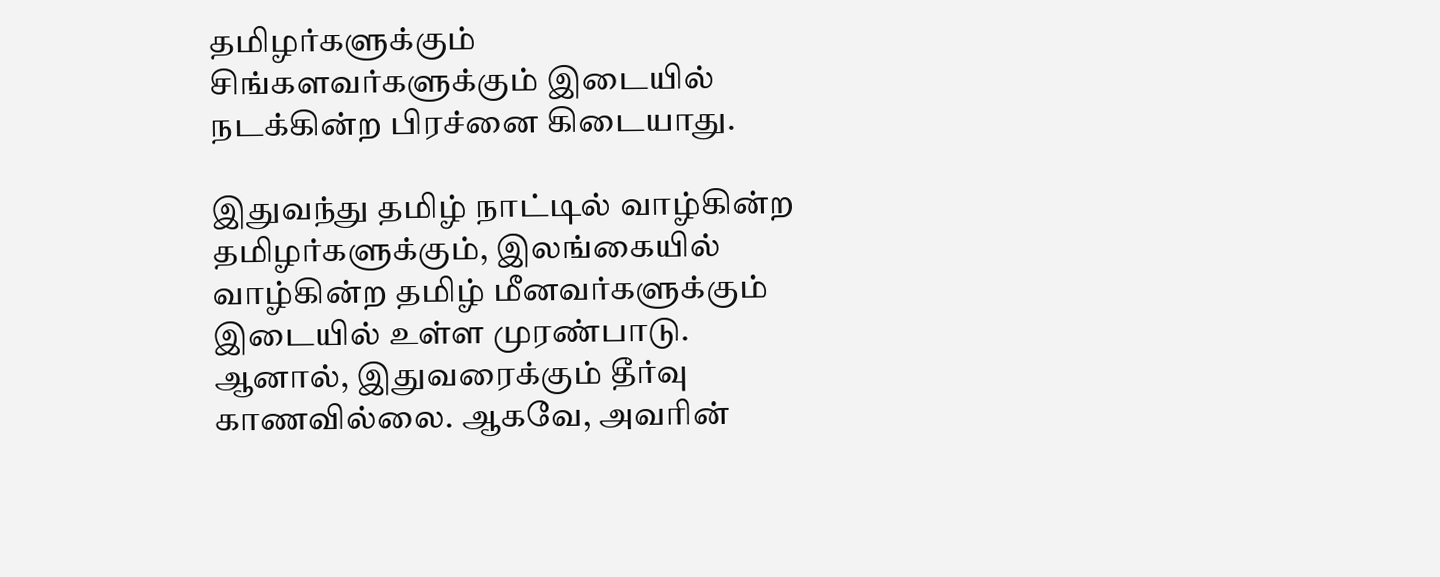தமிழர்களுக்கும் சிங்களவர்களுக்கும் இடையில் நடக்கின்ற பிரச்னை கிடையாது.

இதுவந்து தமிழ் நாட்டில் வாழ்கின்ற தமிழர்களுக்கும், இலங்கையில் வாழ்கின்ற தமிழ் மீனவர்களுக்கும் இடையில் உள்ள முரண்பாடு. ஆனால், இதுவரைக்கும் தீர்வு காணவில்லை. ஆகவே, அவரின்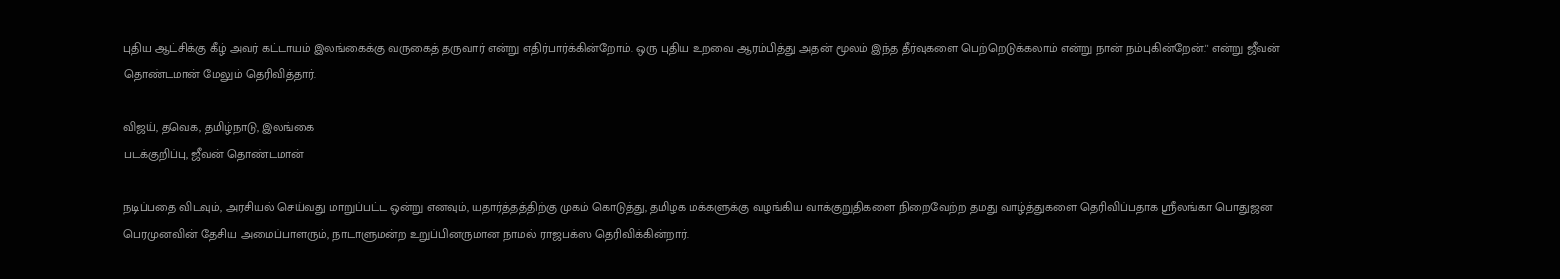புதிய ஆட்சிக்கு கீழ் அவர் கட்டாயம் இலங்கைக்கு வருகைத் தருவார் என்று எதிர்பார்க்கின்றோம். ஒரு புதிய உறவை ஆரம்பித்து அதன் மூலம் இந்த தீர்வுகளை பெற்றெடுக்கலாம் என்று நான் நம்புகின்றேன்.'' என்று ஜீவன் தொண்டமான் மேலும் தெரிவித்தார்.

விஜய், தவெக, தமிழ்நாடு, இலங்கை
படக்குறிப்பு, ஜீவன் தொண்டமான்

நடிப்பதை விடவும், அரசியல் செய்வது மாறுப்பட்ட ஒன்று எனவும், யதார்த்தத்திற்கு முகம் கொடுத்து, தமிழக மக்களுக்கு வழங்கிய வாக்குறுதிகளை நிறைவேற்ற தமது வாழ்த்துகளை தெரிவிப்பதாக ஸ்ரீலங்கா பொதுஜன பெரமுனவின் தேசிய அமைப்பாளரும், நாடாளுமன்ற உறுப்பினருமான நாமல் ராஜபக்ஸ தெரிவிக்கின்றார்.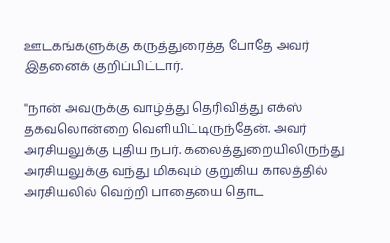ஊடகங்களுக்கு கருத்துரைத்த போதே அவர் இதனைக் குறிப்பிட்டார்.

''நான் அவருக்கு வாழ்த்து தெரிவித்து எக்ஸ் தகவலொன்றை வெளியிட்டிருந்தேன். அவர் அரசியலுக்கு புதிய நபர். கலைத்துறையிலிருந்து அரசியலுக்கு வந்து மிகவும் குறுகிய காலத்தில் அரசியலில் வெற்றி பாதையை தொட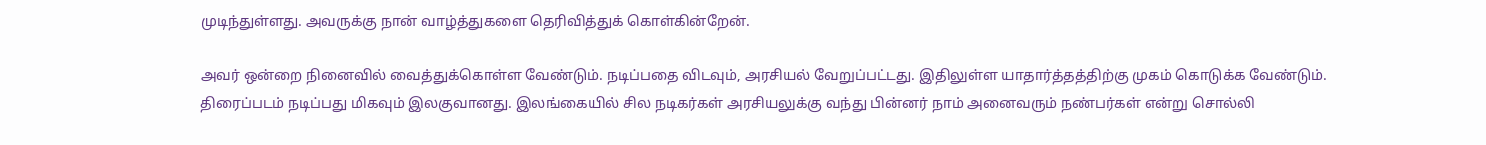முடிந்துள்ளது. அவருக்கு நான் வாழ்த்துகளை தெரிவித்துக் கொள்கின்றேன்.

அவர் ஒன்றை நினைவில் வைத்துக்கொள்ள வேண்டும். நடிப்பதை விடவும், அரசியல் வேறுப்பட்டது. இதிலுள்ள யாதார்த்தத்திற்கு முகம் கொடுக்க வேண்டும். திரைப்படம் நடிப்பது மிகவும் இலகுவானது. இலங்கையில் சில நடிகர்கள் அரசியலுக்கு வந்து பின்னர் நாம் அனைவரும் நண்பர்கள் என்று சொல்லி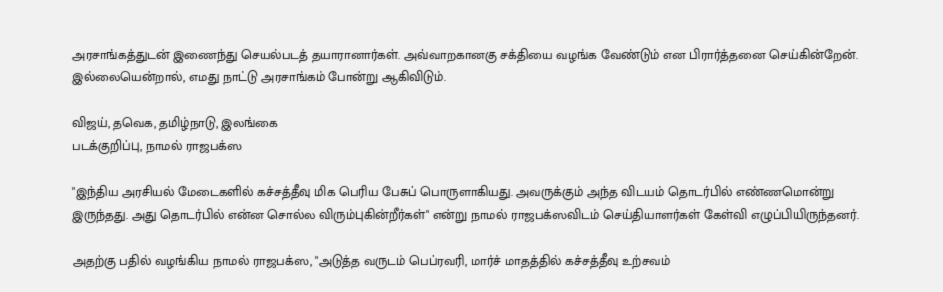அரசாங்கத்துடன் இணைந்து செயல்படத் தயாரானார்கள். அவ்வாறகானகு சக்தியை வழங்க வேண்டும் என பிரார்த்தனை செய்கின்றேன். இல்லையென்றால், எமது நாட்டு அரசாங்கம் போன்று ஆகிவிடும்.

விஜய், தவெக, தமிழ்நாடு, இலங்கை
படக்குறிப்பு, நாமல் ராஜபக்ஸ

"இந்திய அரசியல் மேடைகளில் கச்சத்தீவு மிக பெரிய பேசுப் பொருளாகியது. அவருக்கும் அந்த விடயம் தொடர்பில் எண்ணமொன்று இருந்தது. அது தொடர்பில் என்ன சொல்ல விரும்புகின்றீர்கள்" என்று நாமல் ராஜபக்ஸவிடம் செய்தியாளர்கள் கேள்வி எழுப்பியிருந்தனர்.

அதற்கு பதில் வழங்கிய நாமல் ராஜபக்ஸ, "அடுத்த வருடம் பெப்ரவரி, மார்ச் மாதத்தில் கச்சத்தீவு உற்சவம்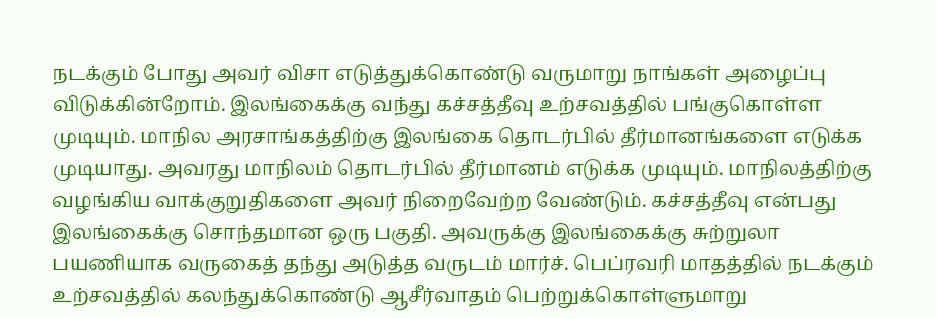நடக்கும் போது அவர் விசா எடுத்துக்கொண்டு வருமாறு நாங்கள் அழைப்பு விடுக்கின்றோம். இலங்கைக்கு வந்து கச்சத்தீவு உற்சவத்தில் பங்குகொள்ள முடியும். மாநில அரசாங்கத்திற்கு இலங்கை தொடர்பில் தீர்மானங்களை எடுக்க முடியாது. அவரது மாநிலம் தொடர்பில் தீர்மானம் எடுக்க முடியும். மாநிலத்திற்கு வழங்கிய வாக்குறுதிகளை அவர் நிறைவேற்ற வேண்டும். கச்சத்தீவு என்பது இலங்கைக்கு சொந்தமான ஒரு பகுதி. அவருக்கு இலங்கைக்கு சுற்றுலா பயணியாக வருகைத் தந்து அடுத்த வருடம் மார்ச். பெப்ரவரி மாதத்தில் நடக்கும் உற்சவத்தில் கலந்துக்கொண்டு ஆசீர்வாதம் பெற்றுக்கொள்ளுமாறு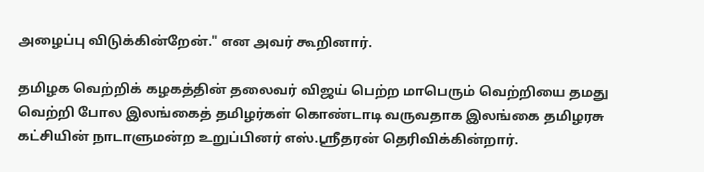அழைப்பு விடுக்கின்றேன்." என அவர் கூறினார்.

தமிழக வெற்றிக் கழகத்தின் தலைவர் விஜய் பெற்ற மாபெரும் வெற்றியை தமது வெற்றி போல இலங்கைத் தமிழர்கள் கொண்டாடி வருவதாக இலங்கை தமிழரசு கட்சியின் நாடாளுமன்ற உறுப்பினர் எஸ்.ஸ்ரீதரன் தெரிவிக்கின்றார்.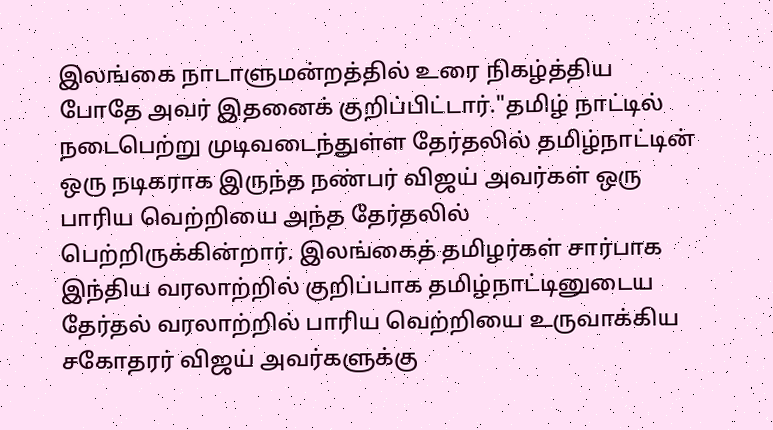இலங்கை நாடாளுமன்றத்தில் உரை நிகழ்த்திய போதே அவர் இதனைக் குறிப்பிட்டார்."தமிழ் நாட்டில் நடைபெற்று முடிவடைந்துள்ள தேர்தலில் தமிழ்நாட்டின் ஒரு நடிகராக இருந்த நண்பர் விஜய் அவர்கள் ஒரு பாரிய வெற்றியை அந்த தேர்தலில் பெற்றிருக்கின்றார். இலங்கைத் தமிழர்கள் சார்பாக இந்திய வரலாற்றில் குறிப்பாக தமிழ்நாட்டினுடைய தேர்தல் வரலாற்றில் பாரிய வெற்றியை உருவாக்கிய சகோதரர் விஜய் அவர்களுக்கு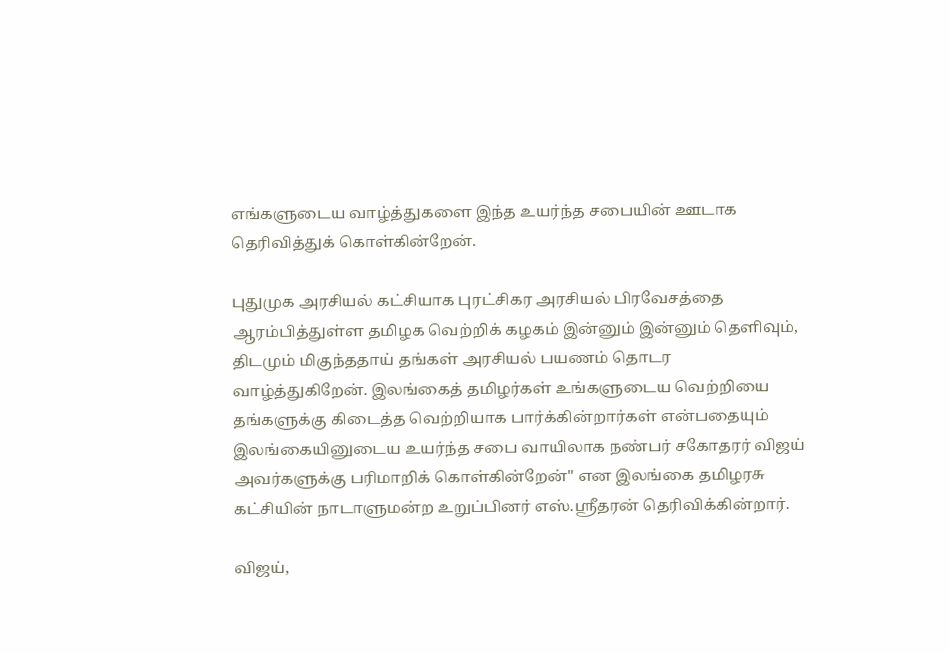எங்களுடைய வாழ்த்துகளை இந்த உயர்ந்த சபையின் ஊடாக தெரிவித்துக் கொள்கின்றேன்.

புதுமுக அரசியல் கட்சியாக புரட்சிகர அரசியல் பிரவேசத்தை ஆரம்பித்துள்ள தமிழக வெற்றிக் கழகம் இன்னும் இன்னும் தெளிவும், திடமும் மிகுந்ததாய் தங்கள் அரசியல் பயணம் தொடர வாழ்த்துகிறேன். இலங்கைத் தமிழர்கள் உங்களுடைய வெற்றியை தங்களுக்கு கிடைத்த வெற்றியாக பார்க்கின்றார்கள் என்பதையும் இலங்கையினுடைய உயர்ந்த சபை வாயிலாக நண்பர் சகோதரர் விஜய் அவர்களுக்கு பரிமாறிக் கொள்கின்றேன்'' என இலங்கை தமிழரசு கட்சியின் நாடாளுமன்ற உறுப்பினர் எஸ்.ஸ்ரீதரன் தெரிவிக்கின்றார்.

விஜய்,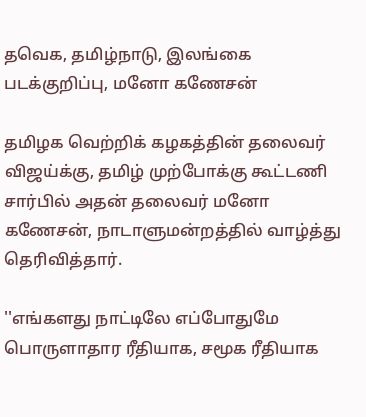தவெக, தமிழ்நாடு, இலங்கை
படக்குறிப்பு, மனோ கணேசன்

தமிழக வெற்றிக் கழகத்தின் தலைவர் விஜய்க்கு, தமிழ் முற்போக்கு கூட்டணி சார்பில் அதன் தலைவர் மனோ கணேசன், நாடாளுமன்றத்தில் வாழ்த்து தெரிவித்தார்.

''எங்களது நாட்டிலே எப்போதுமே பொருளாதார ரீதியாக, சமூக ரீதியாக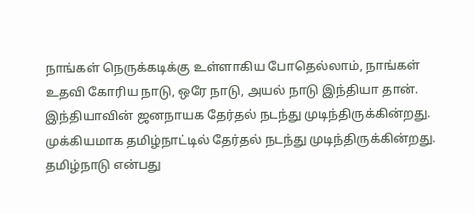நாங்கள் நெருக்கடிக்கு உள்ளாகிய போதெல்லாம், நாங்கள் உதவி கோரிய நாடு, ஒரே நாடு, அயல் நாடு இந்தியா தான். இந்தியாவின் ஜனநாயக தேர்தல் நடந்து முடிந்திருக்கின்றது. முக்கியமாக தமிழ்நாட்டில் தேர்தல் நடந்து முடிந்திருக்கின்றது. தமிழ்நாடு என்பது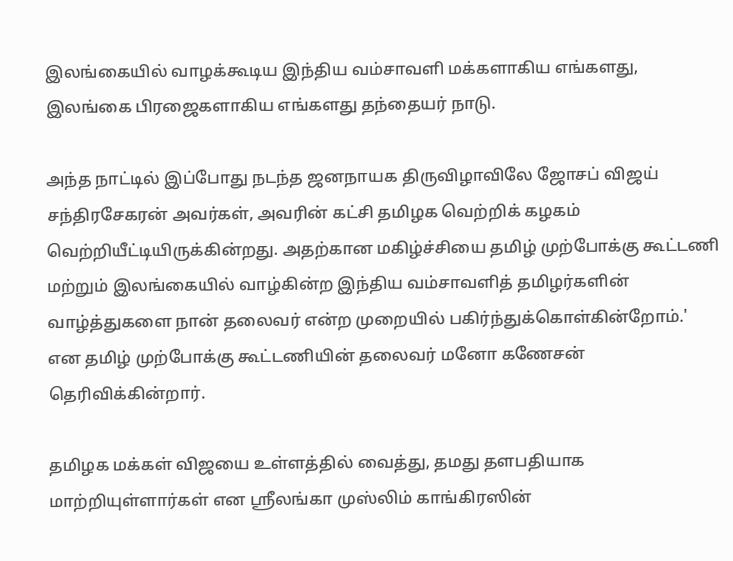இலங்கையில் வாழக்கூடிய இந்திய வம்சாவளி மக்களாகிய எங்களது, இலங்கை பிரஜைகளாகிய எங்களது தந்தையர் நாடு.

அந்த நாட்டில் இப்போது நடந்த ஜனநாயக திருவிழாவிலே ஜோசப் விஜய் சந்திரசேகரன் அவர்கள், அவரின் கட்சி தமிழக வெற்றிக் கழகம் வெற்றியீட்டியிருக்கின்றது. அதற்கான மகிழ்ச்சியை தமிழ் முற்போக்கு கூட்டணி மற்றும் இலங்கையில் வாழ்கின்ற இந்திய வம்சாவளித் தமிழர்களின் வாழ்த்துகளை நான் தலைவர் என்ற முறையில் பகிர்ந்துக்கொள்கின்றோம்.' என தமிழ் முற்போக்கு கூட்டணியின் தலைவர் மனோ கணேசன் தெரிவிக்கின்றார்.

தமிழக மக்கள் விஜயை உள்ளத்தில் வைத்து, தமது தளபதியாக மாற்றியுள்ளார்கள் என ஸ்ரீலங்கா முஸ்லிம் காங்கிரஸின்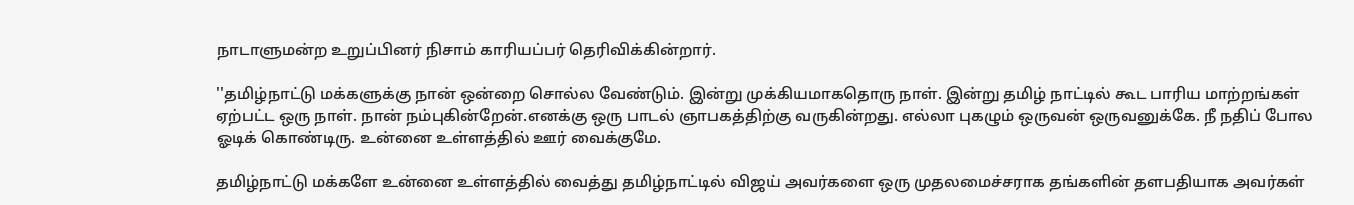நாடாளுமன்ற உறுப்பினர் நிசாம் காரியப்பர் தெரிவிக்கின்றார்.

''தமிழ்நாட்டு மக்களுக்கு நான் ஒன்றை சொல்ல வேண்டும். இன்று முக்கியமாகதொரு நாள். இன்று தமிழ் நாட்டில் கூட பாரிய மாற்றங்கள் ஏற்பட்ட ஒரு நாள். நான் நம்புகின்றேன்.எனக்கு ஒரு பாடல் ஞாபகத்திற்கு வருகின்றது. எல்லா புகழும் ஒருவன் ஒருவனுக்கே. நீ நதிப் போல ஓடிக் கொண்டிரு. உன்னை உள்ளத்தில் ஊர் வைக்குமே.

தமிழ்நாட்டு மக்களே உன்னை உள்ளத்தில் வைத்து தமிழ்நாட்டில் விஜய் அவர்களை ஒரு முதலமைச்சராக தங்களின் தளபதியாக அவர்கள்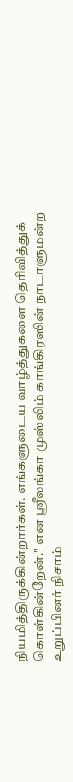நியமித்திருக்கின்றார்கள். எங்களுடைய வாழ்த்துகளை தெரிவித்துக் கொள்கின்றேன்.'' என ஸ்ரீலங்கா முஸ்லிம் காங்கிரஸின் நாடாளுமன்ற உறுப்பினர் நிசாம்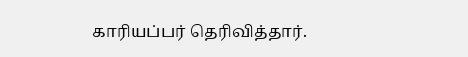காரியப்பர் தெரிவித்தார்.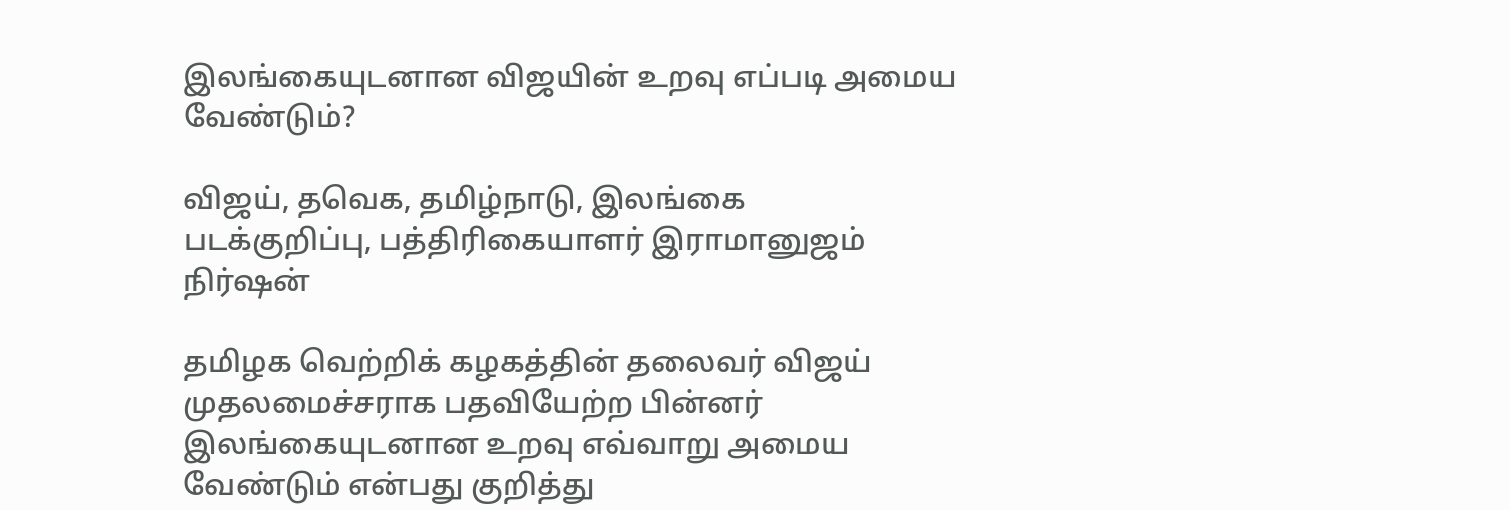இலங்கையுடனான விஜயின் உறவு எப்படி அமைய வேண்டும்?

விஜய், தவெக, தமிழ்நாடு, இலங்கை
படக்குறிப்பு, பத்திரிகையாளர் இராமானுஜம் நிர்ஷன்

தமிழக வெற்றிக் கழகத்தின் தலைவர் விஜய் முதலமைச்சராக பதவியேற்ற பின்னர் இலங்கையுடனான உறவு எவ்வாறு அமைய வேண்டும் என்பது குறித்து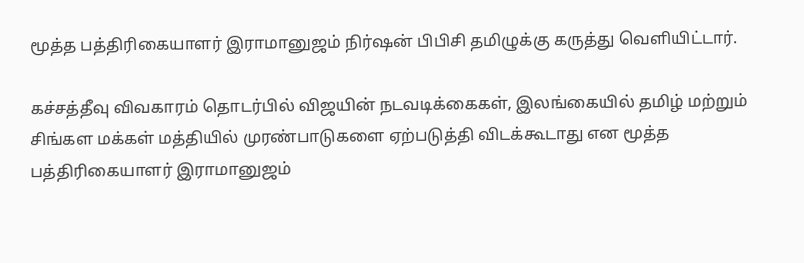மூத்த பத்திரிகையாளர் இராமானுஜம் நிர்ஷன் பிபிசி தமிழுக்கு கருத்து வெளியிட்டார்.

கச்சத்தீவு விவகாரம் தொடர்பில் விஜயின் நடவடிக்கைகள், இலங்கையில் தமிழ் மற்றும் சிங்கள மக்கள் மத்தியில் முரண்பாடுகளை ஏற்படுத்தி விடக்கூடாது என மூத்த பத்திரிகையாளர் இராமானுஜம்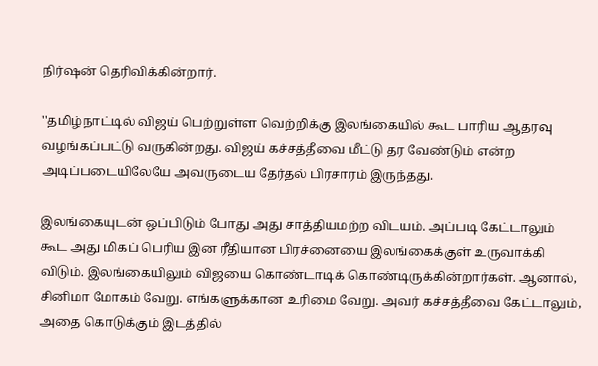நிர்ஷன் தெரிவிக்கின்றார்.

''தமிழ்நாட்டில் விஜய் பெற்றுள்ள வெற்றிக்கு இலங்கையில் கூட பாரிய ஆதரவு வழங்கப்பட்டு வருகின்றது. விஜய் கச்சத்தீவை மீட்டு தர வேண்டும் என்ற அடிப்படையிலேயே அவருடைய தேர்தல் பிரசாரம் இருந்தது.

இலங்கையுடன் ஒப்பிடும் போது அது சாத்தியமற்ற விடயம். அப்படி கேட்டாலும் கூட அது மிகப் பெரிய இன ரீதியான பிரச்னையை இலங்கைக்குள் உருவாக்கி விடும். இலங்கையிலும் விஜயை கொண்டாடிக் கொண்டிருக்கின்றார்கள். ஆனால், சினிமா மோகம் வேறு. எங்களுக்கான உரிமை வேறு. அவர் கச்சத்தீவை கேட்டாலும், அதை கொடுக்கும் இடத்தில்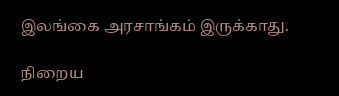இலங்கை அரசாங்கம் இருக்காது.

நிறைய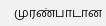முரண்பாடான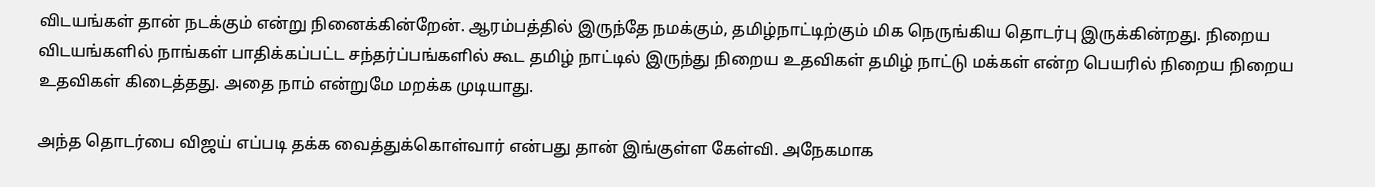விடயங்கள் தான் நடக்கும் என்று நினைக்கின்றேன். ஆரம்பத்தில் இருந்தே நமக்கும், தமிழ்நாட்டிற்கும் மிக நெருங்கிய தொடர்பு இருக்கின்றது. நிறைய விடயங்களில் நாங்கள் பாதிக்கப்பட்ட சந்தர்ப்பங்களில் கூட தமிழ் நாட்டில் இருந்து நிறைய உதவிகள் தமிழ் நாட்டு மக்கள் என்ற பெயரில் நிறைய நிறைய உதவிகள் கிடைத்தது. அதை நாம் என்றுமே மறக்க முடியாது.

அந்த தொடர்பை விஜய் எப்படி தக்க வைத்துக்கொள்வார் என்பது தான் இங்குள்ள கேள்வி. அநேகமாக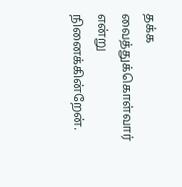தக்க வைத்துக்கொள்வார் என்று நினைக்கின்றேன்.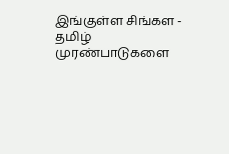இங்குள்ள சிங்கள - தமிழ் முரண்பாடுகளை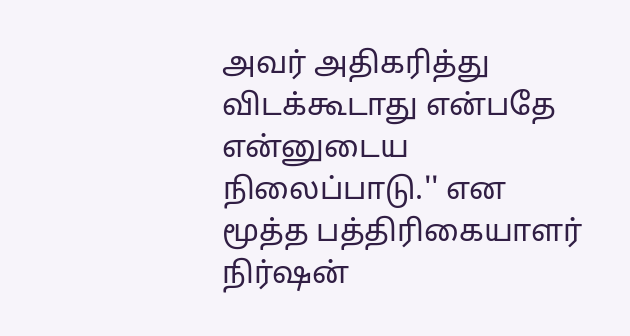அவர் அதிகரித்து விடக்கூடாது என்பதே என்னுடைய நிலைப்பாடு.'' என மூத்த பத்திரிகையாளர் நிர்ஷன்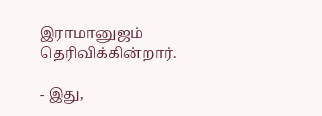இராமானுஜம் தெரிவிக்கின்றார்.

- இது,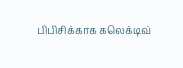பிபிசிக்காக கலெக்டிவ்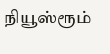நியூஸ்ரூம்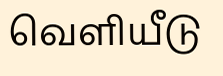வெளியீடு